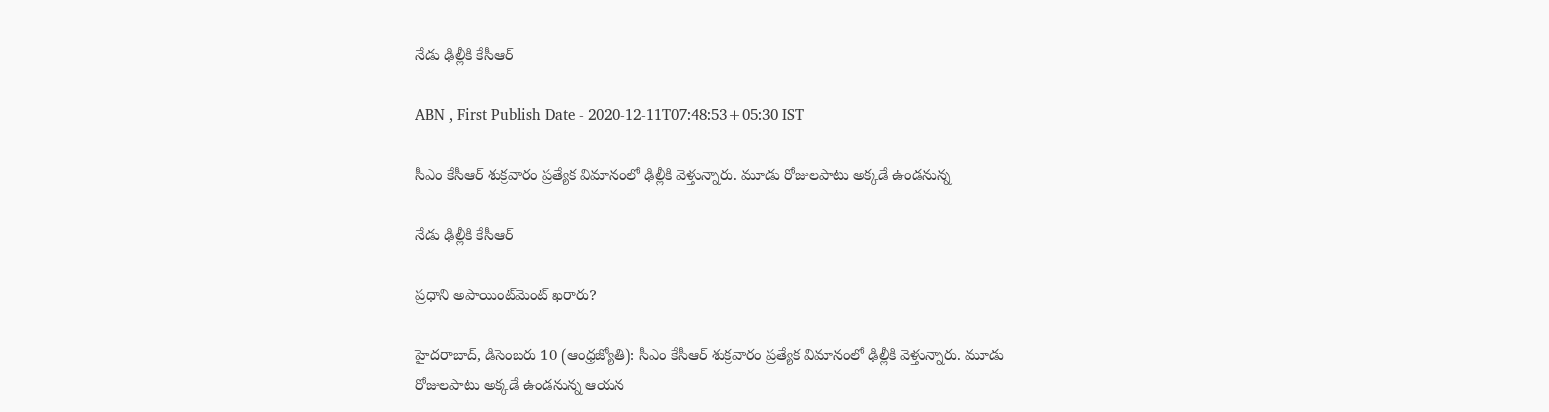నేడు ఢిల్లీకి కేసీఆర్‌

ABN , First Publish Date - 2020-12-11T07:48:53+05:30 IST

సీఎం కేసీఆర్‌ శుక్రవారం ప్రత్యేక విమానంలో ఢిల్లీకి వెళ్తున్నారు. మూడు రోజులపాటు అక్కడే ఉండనున్న

నేడు ఢిల్లీకి కేసీఆర్‌

ప్రధాని అపాయింట్‌మెంట్‌ ఖరారు?

హైదరాబాద్‌, డిసెంబరు 10 (ఆంధ్రజ్యోతి): సీఎం కేసీఆర్‌ శుక్రవారం ప్రత్యేక విమానంలో ఢిల్లీకి వెళ్తున్నారు. మూడు రోజులపాటు అక్కడే ఉండనున్న ఆయన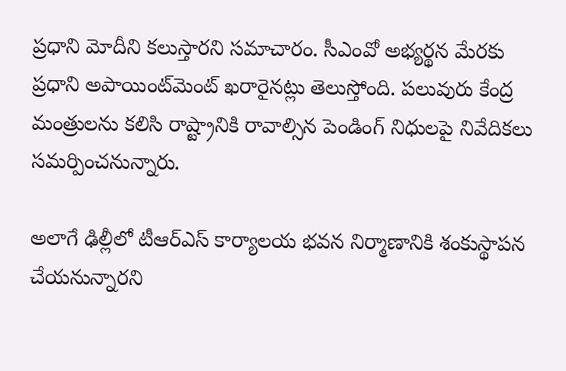ప్రధాని మోదీని కలుస్తారని సమాచారం. సీఎంవో అభ్యర్థన మేరకు ప్రధాని అపాయింట్‌మెంట్‌ ఖరారైనట్లు తెలుస్తోంది. పలువురు కేంద్ర మంత్రులను కలిసి రాష్ట్రానికి రావాల్సిన పెండింగ్‌ నిధులపై నివేదికలు సమర్పించనున్నారు.

అలాగే ఢిల్లీలో టీఆర్‌ఎస్‌ కార్యాలయ భవన నిర్మాణానికి శంకుస్థాపన చేయనున్నారని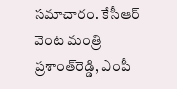సమాచారం. కేసీఆర్‌ వెంట మంత్రి ప్రశాంత్‌రెడ్డి, ఎంపీ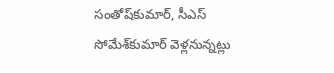సంతోష్‌కుమార్‌, సీఎస్‌ సోమేశ్‌కుమార్‌ వెళ్లనున్నట్లు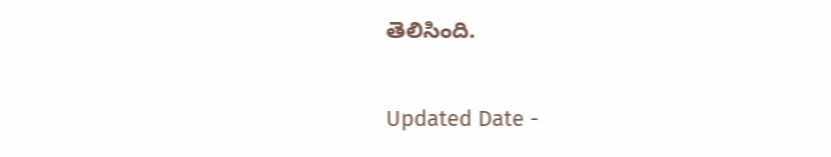తెలిసింది.

Updated Date -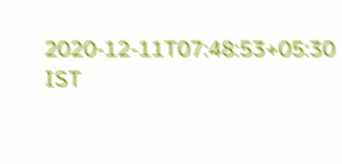2020-12-11T07:48:53+05:30 IST